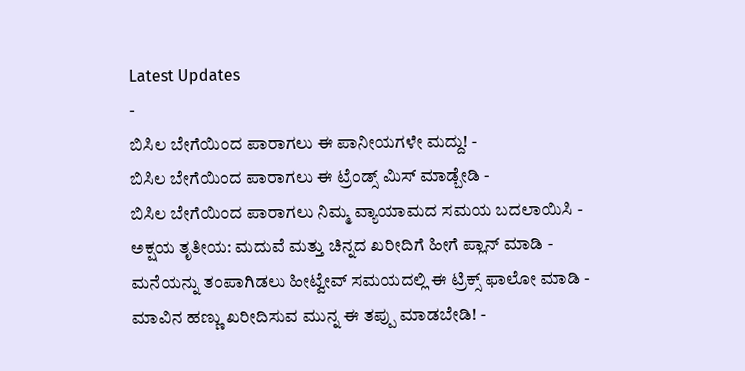Latest Updates
-
ಬಿಸಿಲ ಬೇಗೆಯಿಂದ ಪಾರಾಗಲು ಈ ಪಾನೀಯಗಳೇ ಮದ್ದು! -
ಬಿಸಿಲ ಬೇಗೆಯಿಂದ ಪಾರಾಗಲು ಈ ಟ್ರೆಂಡ್ಸ್ ಮಿಸ್ ಮಾಡ್ಬೇಡಿ -
ಬಿಸಿಲ ಬೇಗೆಯಿಂದ ಪಾರಾಗಲು ನಿಮ್ಮ ವ್ಯಾಯಾಮದ ಸಮಯ ಬದಲಾಯಿಸಿ -
ಅಕ್ಷಯ ತೃತೀಯ: ಮದುವೆ ಮತ್ತು ಚಿನ್ನದ ಖರೀದಿಗೆ ಹೀಗೆ ಪ್ಲಾನ್ ಮಾಡಿ -
ಮನೆಯನ್ನು ತಂಪಾಗಿಡಲು ಹೀಟ್ವೇವ್ ಸಮಯದಲ್ಲಿ ಈ ಟ್ರಿಕ್ಸ್ ಫಾಲೋ ಮಾಡಿ -
ಮಾವಿನ ಹಣ್ಣು ಖರೀದಿಸುವ ಮುನ್ನ ಈ ತಪ್ಪು ಮಾಡಬೇಡಿ! -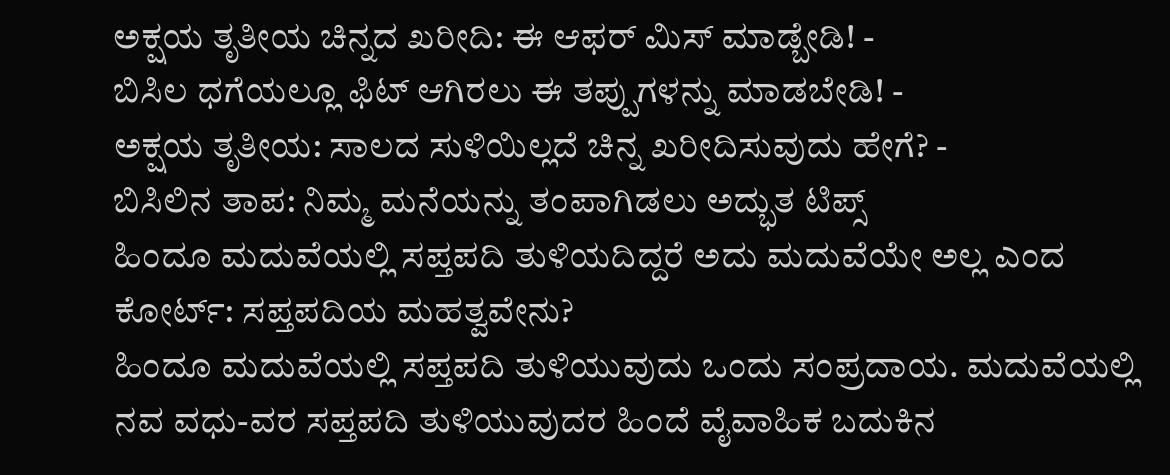ಅಕ್ಷಯ ತೃತೀಯ ಚಿನ್ನದ ಖರೀದಿ: ಈ ಆಫರ್ ಮಿಸ್ ಮಾಡ್ಬೇಡಿ! -
ಬಿಸಿಲ ಧಗೆಯಲ್ಲೂ ಫಿಟ್ ಆಗಿರಲು ಈ ತಪ್ಪುಗಳನ್ನು ಮಾಡಬೇಡಿ! -
ಅಕ್ಷಯ ತೃತೀಯ: ಸಾಲದ ಸುಳಿಯಿಲ್ಲದೆ ಚಿನ್ನ ಖರೀದಿಸುವುದು ಹೇಗೆ? -
ಬಿಸಿಲಿನ ತಾಪ: ನಿಮ್ಮ ಮನೆಯನ್ನು ತಂಪಾಗಿಡಲು ಅದ್ಭುತ ಟಿಪ್ಸ್
ಹಿಂದೂ ಮದುವೆಯಲ್ಲಿ ಸಪ್ತಪದಿ ತುಳಿಯದಿದ್ದರೆ ಅದು ಮದುವೆಯೇ ಅಲ್ಲ ಎಂದ ಕೋರ್ಟ್: ಸಪ್ತಪದಿಯ ಮಹತ್ವವೇನು?
ಹಿಂದೂ ಮದುವೆಯಲ್ಲಿ ಸಪ್ತಪದಿ ತುಳಿಯುವುದು ಒಂದು ಸಂಪ್ರದಾಯ. ಮದುವೆಯಲ್ಲಿ ನವ ವಧು-ವರ ಸಪ್ತಪದಿ ತುಳಿಯುವುದರ ಹಿಂದೆ ವೈವಾಹಿಕ ಬದುಕಿನ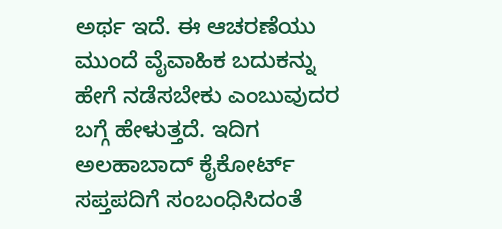ಅರ್ಥ ಇದೆ. ಈ ಆಚರಣೆಯು ಮುಂದೆ ವೈವಾಹಿಕ ಬದುಕನ್ನು ಹೇಗೆ ನಡೆಸಬೇಕು ಎಂಬುವುದರ ಬಗ್ಗೆ ಹೇಳುತ್ತದೆ. ಇದಿಗ ಅಲಹಾಬಾದ್ ಕೈಕೋರ್ಟ್ ಸಪ್ತಪದಿಗೆ ಸಂಬಂಧಿಸಿದಂತೆ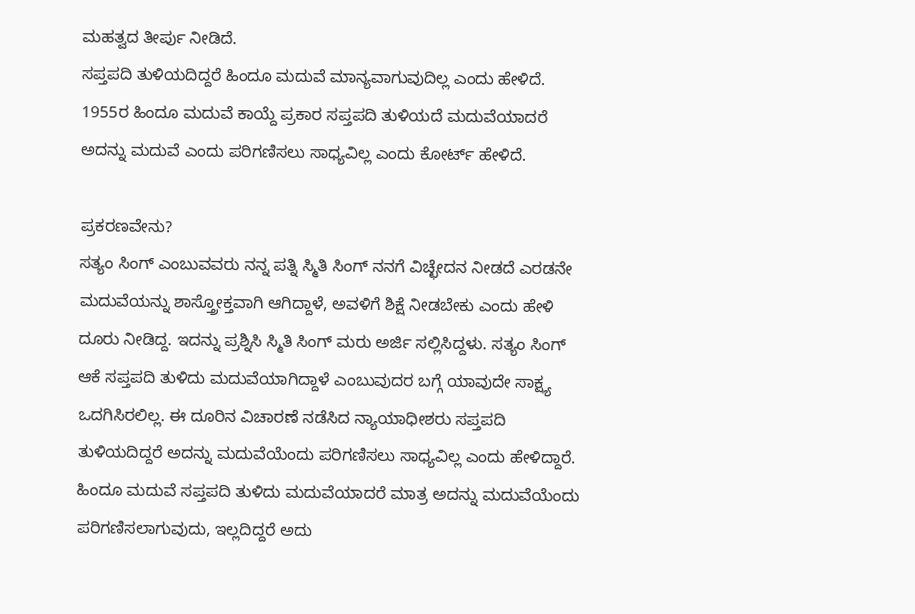ಮಹತ್ವದ ತೀರ್ಪು ನೀಡಿದೆ.
ಸಪ್ತಪದಿ ತುಳಿಯದಿದ್ದರೆ ಹಿಂದೂ ಮದುವೆ ಮಾನ್ಯವಾಗುವುದಿಲ್ಲ ಎಂದು ಹೇಳಿದೆ. 1955ರ ಹಿಂದೂ ಮದುವೆ ಕಾಯ್ದೆ ಪ್ರಕಾರ ಸಪ್ತಪದಿ ತುಳಿಯದೆ ಮದುವೆಯಾದರೆ ಅದನ್ನು ಮದುವೆ ಎಂದು ಪರಿಗಣಿಸಲು ಸಾಧ್ಯವಿಲ್ಲ ಎಂದು ಕೋರ್ಟ್ ಹೇಳಿದೆ.

ಪ್ರಕರಣವೇನು?
ಸತ್ಯಂ ಸಿಂಗ್ ಎಂಬುವವರು ನನ್ನ ಪತ್ನಿ ಸ್ಮಿತಿ ಸಿಂಗ್ ನನಗೆ ವಿಚ್ಛೇದನ ನೀಡದೆ ಎರಡನೇ ಮದುವೆಯನ್ನು ಶಾಸ್ತ್ರೋಕ್ತವಾಗಿ ಆಗಿದ್ದಾಳೆ, ಅವಳಿಗೆ ಶಿಕ್ಷೆ ನೀಡಬೇಕು ಎಂದು ಹೇಳಿ ದೂರು ನೀಡಿದ್ದ. ಇದನ್ನು ಪ್ರಶ್ನಿಸಿ ಸ್ಮಿತಿ ಸಿಂಗ್ ಮರು ಅರ್ಜಿ ಸಲ್ಲಿಸಿದ್ದಳು. ಸತ್ಯಂ ಸಿಂಗ್ ಆಕೆ ಸಪ್ತಪದಿ ತುಳಿದು ಮದುವೆಯಾಗಿದ್ದಾಳೆ ಎಂಬುವುದರ ಬಗ್ಗೆ ಯಾವುದೇ ಸಾಕ್ಷ್ಯ ಒದಗಿಸಿರಲಿಲ್ಲ. ಈ ದೂರಿನ ವಿಚಾರಣೆ ನಡೆಸಿದ ನ್ಯಾಯಾಧೀಶರು ಸಪ್ತಪದಿ ತುಳಿಯದಿದ್ದರೆ ಅದನ್ನು ಮದುವೆಯೆಂದು ಪರಿಗಣಿಸಲು ಸಾಧ್ಯವಿಲ್ಲ ಎಂದು ಹೇಳಿದ್ದಾರೆ.
ಹಿಂದೂ ಮದುವೆ ಸಪ್ತಪದಿ ತುಳಿದು ಮದುವೆಯಾದರೆ ಮಾತ್ರ ಅದನ್ನು ಮದುವೆಯೆಂದು ಪರಿಗಣಿಸಲಾಗುವುದು, ಇಲ್ಲದಿದ್ದರೆ ಅದು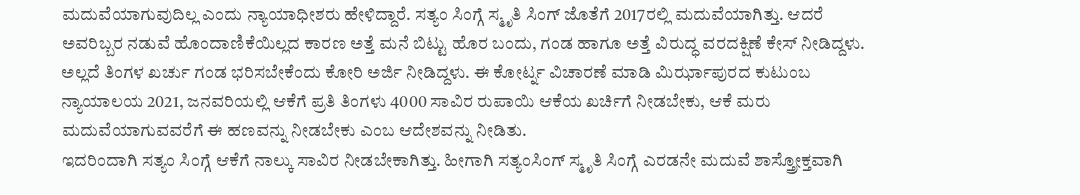ಮದುವೆಯಾಗುವುದಿಲ್ಲ ಎಂದು ನ್ಯಾಯಾಧೀಶರು ಹೇಳಿದ್ದಾರೆ. ಸತ್ಯಂ ಸಿಂಗ್ಗೆ ಸ್ಮೃತಿ ಸಿಂಗ್ ಜೊತೆಗೆ 2017ರಲ್ಲಿ ಮದುವೆಯಾಗಿತ್ತು. ಆದರೆ ಅವರಿಬ್ಬರ ನಡುವೆ ಹೊಂದಾಣಿಕೆಯಿಲ್ಲದ ಕಾರಣ ಅತ್ತೆ ಮನೆ ಬಿಟ್ಟು ಹೊರ ಬಂದು, ಗಂಡ ಹಾಗೂ ಅತ್ತೆ ವಿರುದ್ಧ ವರದಕ್ಷಿಣೆ ಕೇಸ್ ನೀಡಿದ್ದಳು. ಅಲ್ಲದೆ ತಿಂಗಳ ಖರ್ಚು ಗಂಡ ಭರಿಸಬೇಕೆಂದು ಕೋರಿ ಅರ್ಜಿ ನೀಡಿದ್ದಳು. ಈ ಕೋರ್ಟ್ನ ವಿಚಾರಣೆ ಮಾಡಿ ಮಿರ್ಝಾಪುರದ ಕುಟುಂಬ ನ್ಯಾಯಾಲಯ 2021, ಜನವರಿಯಲ್ಲಿ ಆಕೆಗೆ ಪ್ರತಿ ತಿಂಗಳು 4000 ಸಾವಿರ ರುಪಾಯಿ ಆಕೆಯ ಖರ್ಚಿಗೆ ನೀಡಬೇಕು, ಆಕೆ ಮರು ಮದುವೆಯಾಗುವವರೆಗೆ ಈ ಹಣವನ್ನು ನೀಡಬೇಕು ಎಂಬ ಆದೇಶವನ್ನು ನೀಡಿತು.
ಇದರಿಂದಾಗಿ ಸತ್ಯಂ ಸಿಂಗ್ಗೆ ಆಕೆಗೆ ನಾಲ್ಕು ಸಾವಿರ ನೀಡಬೇಕಾಗಿತ್ತು. ಹೀಗಾಗಿ ಸತ್ಯಂಸಿಂಗ್ ಸ್ಮೃತಿ ಸಿಂಗ್ಗೆ ಎರಡನೇ ಮದುವೆ ಶಾಸ್ತ್ರೋಕ್ತವಾಗಿ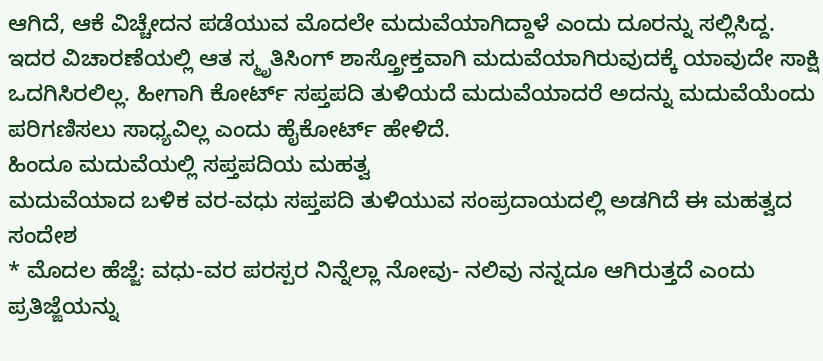ಆಗಿದೆ, ಆಕೆ ವಿಚ್ಚೇದನ ಪಡೆಯುವ ಮೊದಲೇ ಮದುವೆಯಾಗಿದ್ದಾಳೆ ಎಂದು ದೂರನ್ನು ಸಲ್ಲಿಸಿದ್ದ. ಇದರ ವಿಚಾರಣೆಯಲ್ಲಿ ಆತ ಸ್ಮೃತಿಸಿಂಗ್ ಶಾಸ್ತ್ರೋಕ್ತವಾಗಿ ಮದುವೆಯಾಗಿರುವುದಕ್ಕೆ ಯಾವುದೇ ಸಾಕ್ಷಿ ಒದಗಿಸಿರಲಿಲ್ಲ. ಹೀಗಾಗಿ ಕೋರ್ಟ್ ಸಪ್ತಪದಿ ತುಳಿಯದೆ ಮದುವೆಯಾದರೆ ಅದನ್ನು ಮದುವೆಯೆಂದು ಪರಿಗಣಿಸಲು ಸಾಧ್ಯವಿಲ್ಲ ಎಂದು ಹೈಕೋರ್ಟ್ ಹೇಳಿದೆ.
ಹಿಂದೂ ಮದುವೆಯಲ್ಲಿ ಸಪ್ತಪದಿಯ ಮಹತ್ವ
ಮದುವೆಯಾದ ಬಳಿಕ ವರ-ವಧು ಸಪ್ತಪದಿ ತುಳಿಯುವ ಸಂಪ್ರದಾಯದಲ್ಲಿ ಅಡಗಿದೆ ಈ ಮಹತ್ವದ ಸಂದೇಶ
* ಮೊದಲ ಹೆಜ್ಜೆ: ವಧು-ವರ ಪರಸ್ಪರ ನಿನ್ನೆಲ್ಲಾ ನೋವು- ನಲಿವು ನನ್ನದೂ ಆಗಿರುತ್ತದೆ ಎಂದು ಪ್ರತಿಜ್ಙೆಯನ್ನು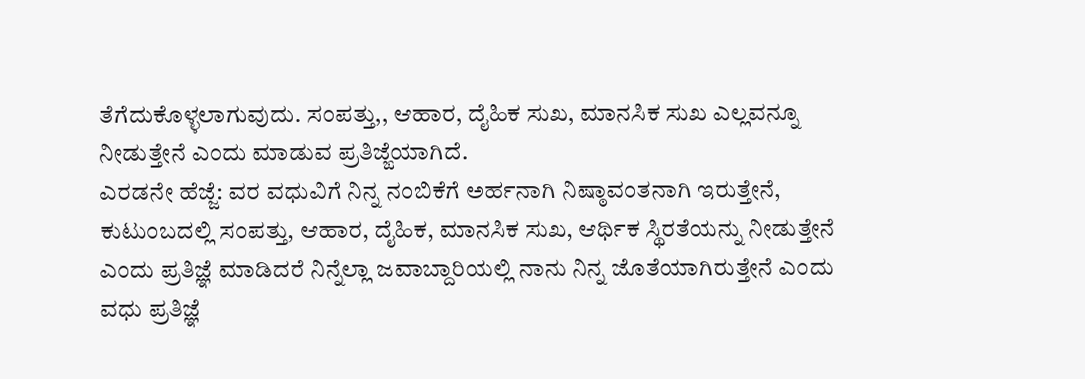ತೆಗೆದುಕೊಳ್ಳಲಾಗುವುದು. ಸಂಪತ್ತು,, ಆಹಾರ, ದೈಹಿಕ ಸುಖ, ಮಾನಸಿಕ ಸುಖ ಎಲ್ಲವನ್ನೂ ನೀಡುತ್ತೇನೆ ಎಂದು ಮಾಡುವ ಪ್ರತಿಜ್ಙೆಯಾಗಿದೆ.
ಎರಡನೇ ಹೆಜ್ಜೆ: ವರ ವಧುವಿಗೆ ನಿನ್ನ ನಂಬಿಕೆಗೆ ಅರ್ಹನಾಗಿ ನಿಷ್ಠಾವಂತನಾಗಿ ಇರುತ್ತೇನೆ, ಕುಟುಂಬದಲ್ಲಿ ಸಂಪತ್ತು, ಆಹಾರ, ದೈಹಿಕ, ಮಾನಸಿಕ ಸುಖ, ಆರ್ಥಿಕ ಸ್ಥಿರತೆಯನ್ನು ನೀಡುತ್ತೇನೆ ಎಂದು ಪ್ರತಿಜ್ಞೆ ಮಾಡಿದರೆ ನಿನ್ನೆಲ್ಲಾ ಜವಾಬ್ದಾರಿಯಲ್ಲಿ ನಾನು ನಿನ್ನ ಜೊತೆಯಾಗಿರುತ್ತೇನೆ ಎಂದು ವಧು ಪ್ರತಿಜ್ಞೆ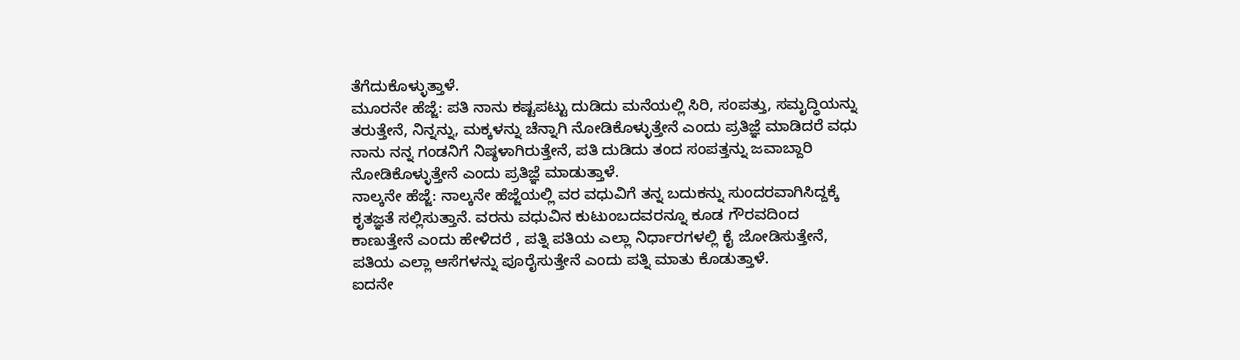ತೆಗೆದುಕೊಳ್ಳುತ್ತಾಳೆ.
ಮೂರನೇ ಹೆಜ್ಜೆ: ಪತಿ ನಾನು ಕಷ್ಟಪಟ್ಟು ದುಡಿದು ಮನೆಯಲ್ಲಿ ಸಿರಿ, ಸಂಪತ್ತು, ಸಮೃದ್ಧಿಯನ್ನು ತರುತ್ತೇನೆ, ನಿನ್ನನ್ನು, ಮಕ್ಕಳನ್ನು ಚೆನ್ನಾಗಿ ನೋಡಿಕೊಳ್ಳುತ್ತೇನೆ ಎಂದು ಪ್ರತಿಜ್ಞೆ ಮಾಡಿದರೆ ವಧು ನಾನು ನನ್ನ ಗಂಡನಿಗೆ ನಿಷ್ಠಳಾಗಿರುತ್ತೇನೆ, ಪತಿ ದುಡಿದು ತಂದ ಸಂಪತ್ತನ್ನು ಜವಾಬ್ದಾರಿ ನೋಡಿಕೊಳ್ಳುತ್ತೇನೆ ಎಂದು ಪ್ರತಿಜ್ಞೆ ಮಾಡುತ್ತಾಳೆ.
ನಾಲ್ಕನೇ ಹೆಜ್ಜೆ: ನಾಲ್ಕನೇ ಹೆಜ್ಜೆಯಲ್ಲಿ ವರ ವಧುವಿಗೆ ತನ್ನ ಬದುಕನ್ನು ಸುಂದರವಾಗಿಸಿದ್ದಕ್ಕೆ ಕೃತಜ್ಞತೆ ಸಲ್ಲಿಸುತ್ತಾನೆ. ವರನು ವಧುವಿನ ಕುಟುಂಬದವರನ್ನೂ ಕೂಡ ಗೌರವದಿಂದ ಕಾಣುತ್ತೇನೆ ಎಂದು ಹೇಳಿದರೆ , ಪತ್ನಿ ಪತಿಯ ಎಲ್ಲಾ ನಿರ್ಧಾರಗಳಲ್ಲಿ ಕೈ ಜೋಡಿಸುತ್ತೇನೆ, ಪತಿಯ ಎಲ್ಲಾ ಆಸೆಗಳನ್ನು ಪೂರೈಸುತ್ತೇನೆ ಎಂದು ಪತ್ನಿ ಮಾತು ಕೊಡುತ್ತಾಳೆ.
ಐದನೇ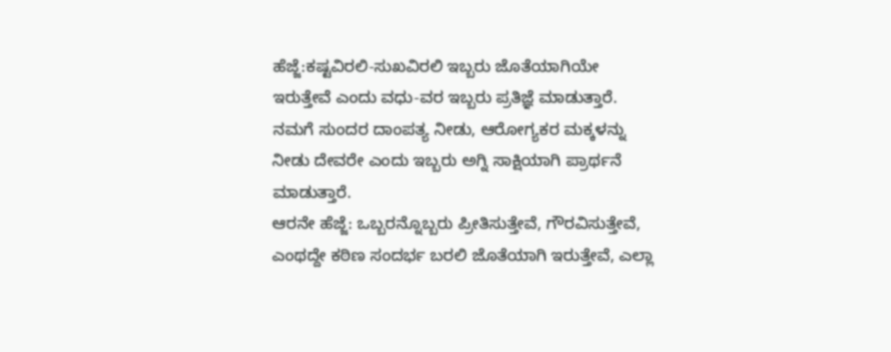ಹೆಜ್ಜೆ:ಕಷ್ಟವಿರಲಿ-ಸುಖವಿರಲಿ ಇಬ್ಬರು ಜೊತೆಯಾಗಿಯೇ ಇರುತ್ತೇವೆ ಎಂದು ವಧು-ವರ ಇಬ್ಬರು ಪ್ರತಿಜ್ಞೆ ಮಾಡುತ್ತಾರೆ. ನಮಗೆ ಸುಂದರ ದಾಂಪತ್ಯ ನೀಡು, ಆರೋಗ್ಯಕರ ಮಕ್ಕಳನ್ನು ನೀಡು ದೇವರೇ ಎಂದು ಇಬ್ಬರು ಅಗ್ನಿ ಸಾಕ್ಷಿಯಾಗಿ ಪ್ರಾರ್ಥನೆ ಮಾಡುತ್ತಾರೆ.
ಆರನೇ ಹೆಜ್ಜೆ: ಒಬ್ಬರನ್ನೊಬ್ಬರು ಪ್ರೀತಿಸುತ್ತೇವೆ, ಗೌರವಿಸುತ್ತೇವೆ, ಎಂಥದ್ದೇ ಕಠಿಣ ಸಂದರ್ಭ ಬರಲಿ ಜೊತೆಯಾಗಿ ಇರುತ್ತೇವೆ, ಎಲ್ಲಾ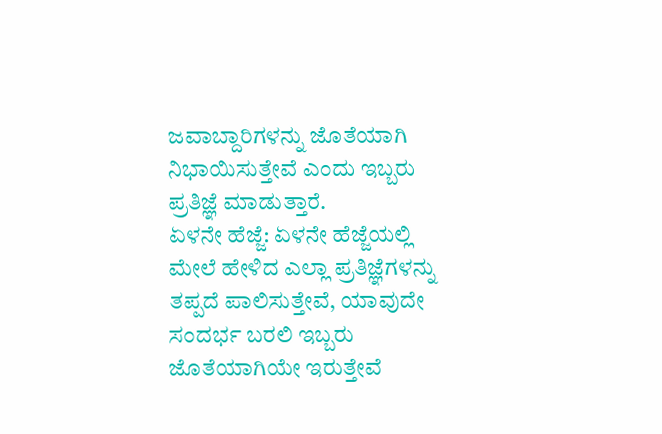ಜವಾಬ್ದಾರಿಗಳನ್ನು ಜೊತೆಯಾಗಿ ನಿಭಾಯಿಸುತ್ತೇವೆ ಎಂದು ಇಬ್ಬರು ಪ್ರತಿಜ್ಞೆ ಮಾಡುತ್ತಾರೆ.
ಏಳನೇ ಹೆಜ್ಜೆ: ಏಳನೇ ಹೆಜ್ಜೆಯಲ್ಲಿ ಮೇಲೆ ಹೇಳಿದ ಎಲ್ಲಾ ಪ್ರತಿಜ್ಞೆಗಳನ್ನು ತಪ್ಪದೆ ಪಾಲಿಸುತ್ತೇವೆ, ಯಾವುದೇ ಸಂದರ್ಭ ಬರಲಿ ಇಬ್ಬರು ಜೊತೆಯಾಗಿಯೇ ಇರುತ್ತೇವೆ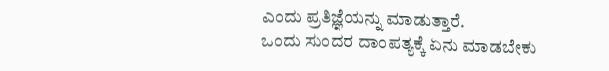ಎಂದು ಪ್ರತಿಜ್ಞೆಯನ್ನು ಮಾಡುತ್ತಾರೆ.
ಒಂದು ಸುಂದರ ದಾಂಪತ್ಯಕ್ಕೆ ಏನು ಮಾಡಬೇಕು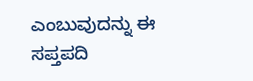ಎಂಬುವುದನ್ನು ಈ ಸಪ್ತಪದಿ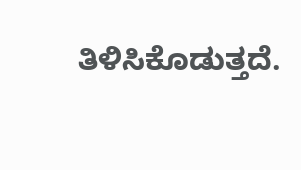ತಿಳಿಸಿಕೊಡುತ್ತದೆ.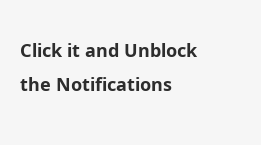Click it and Unblock the Notifications